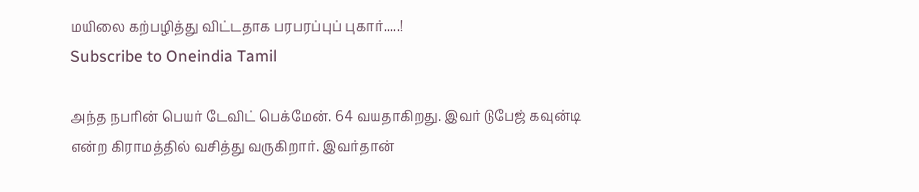மயிலை கற்பழித்து விட்டதாக பரபரப்புப் புகார்.....!
Subscribe to Oneindia Tamil

அந்த நபரின் பெயர் டேவிட் பெக்மேன். 64 வயதாகிறது. இவர் டுபேஜ் கவுன்டி என்ற கிராமத்தில் வசித்து வருகிறார். இவர்தான்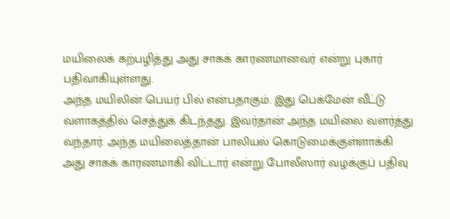மயிலைக் கற்பழித்து அது சாகக் காரணமானவர் என்று புகார் பதிவாகியுள்ளது.
அந்த மயிலின் பெயர் பில் என்பதாகும். இது பெக்மேன் வீட்டு வளாகத்தில் செத்துக் கிடந்தது. இவர்தான் அந்த மயிலை வளர்த்து வந்தார். அந்த மயிலைத்தான் பாலியல் கொடுமைக்குள்ளாக்கி அது சாகக் காரணமாகி விட்டார் என்று போலீஸார் வழக்குப் பதிவு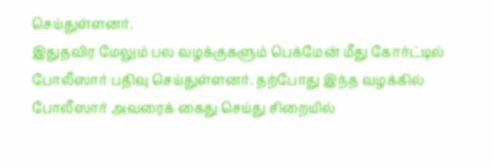செய்துள்ளனர்.
இதுதவிர மேலும் பல வழக்குகளும் பெக்மேன் மீது கோர்ட்டில் போலீஸார் பதிவு செய்துள்ளனர். தற்போது இந்த வழக்கில் போலீஸார் அவரைக் கைது செய்து சிறையில்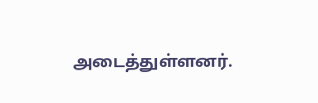அடைத்துள்ளனர்.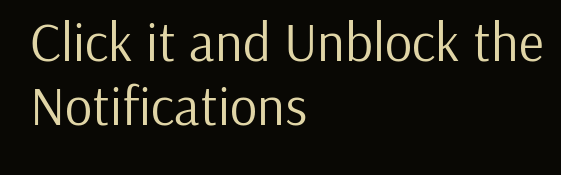Click it and Unblock the Notifications